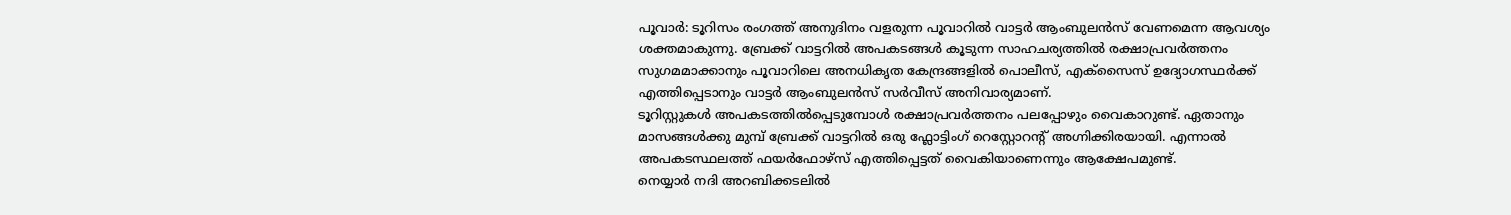പൂവാർ: ടൂറിസം രംഗത്ത് അനുദിനം വളരുന്ന പൂവാറിൽ വാട്ടർ ആംബുലൻസ് വേണമെന്ന ആവശ്യം ശക്തമാകുന്നു. ബ്രേക്ക് വാട്ടറിൽ അപകടങ്ങൾ കൂടുന്ന സാഹചര്യത്തിൽ രക്ഷാപ്രവർത്തനം സുഗമമാക്കാനും പൂവാറിലെ അനധികൃത കേന്ദ്രങ്ങളിൽ പൊലീസ്, എക്സൈസ് ഉദ്യോഗസ്ഥർക്ക് എത്തിപ്പെടാനും വാട്ടർ ആംബുലൻസ് സർവീസ് അനിവാര്യമാണ്.
ടൂറിസ്റ്റുകൾ അപകടത്തിൽപ്പെടുമ്പോൾ രക്ഷാപ്രവർത്തനം പലപ്പോഴും വൈകാറുണ്ട്. ഏതാനും മാസങ്ങൾക്കു മുമ്പ് ബ്രേക്ക് വാട്ടറിൽ ഒരു ഫ്ലോട്ടിംഗ് റെസ്റ്റോറന്റ് അഗ്നിക്കിരയായി. എന്നാൽ അപകടസ്ഥലത്ത് ഫയർഫോഴ്സ് എത്തിപ്പെട്ടത് വൈകിയാണെന്നും ആക്ഷേപമുണ്ട്.
നെയ്യാർ നദി അറബിക്കടലിൽ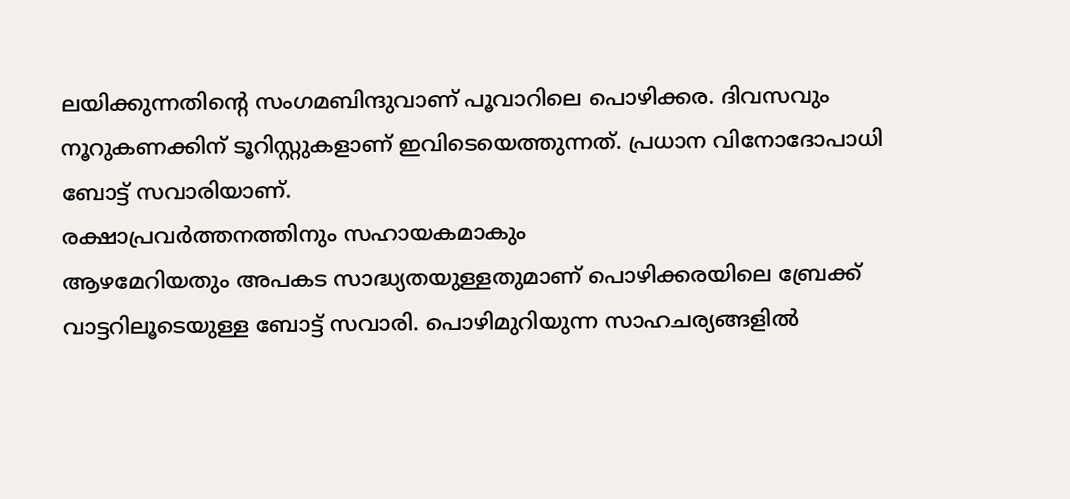ലയിക്കുന്നതിന്റെ സംഗമബിന്ദുവാണ് പൂവാറിലെ പൊഴിക്കര. ദിവസവും നൂറുകണക്കിന് ടൂറിസ്റ്റുകളാണ് ഇവിടെയെത്തുന്നത്. പ്രധാന വിനോദോപാധി ബോട്ട് സവാരിയാണ്.
രക്ഷാപ്രവർത്തനത്തിനും സഹായകമാകും
ആഴമേറിയതും അപകട സാദ്ധ്യതയുള്ളതുമാണ് പൊഴിക്കരയിലെ ബ്രേക്ക് വാട്ടറിലൂടെയുള്ള ബോട്ട് സവാരി. പൊഴിമുറിയുന്ന സാഹചര്യങ്ങളിൽ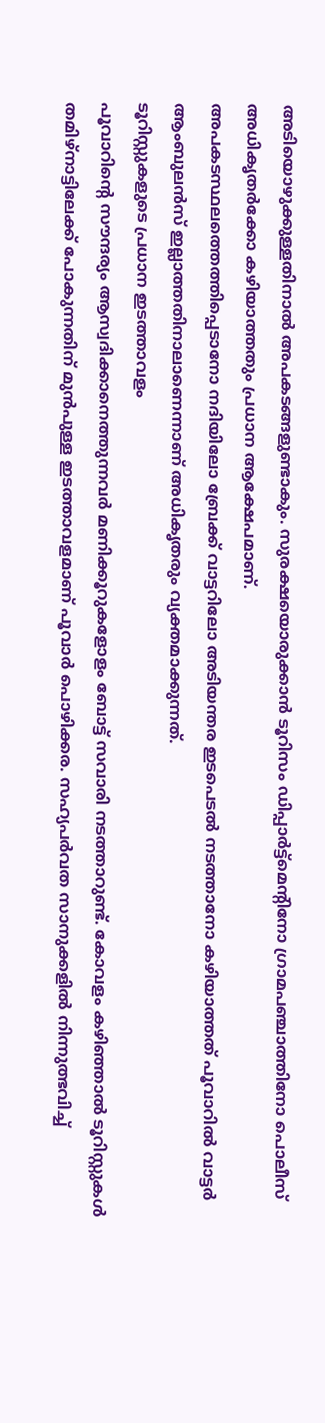അടിയൊഴുക്കുള്ളതിനാൽ അപകടങ്ങളുണ്ടാകും. സുരക്ഷയൊരുക്കാൻ ടൂറിസം ഡിപ്പാർട്ട്മെന്റിനോ ഗ്രാമപഞ്ചാത്തിനോ പൊലീസ് അധികൃതർക്കോ കഴിയാത്തതും പ്രധാന ആക്ഷേപമാണ്.
അപകടസ്ഥലത്തെത്തിപ്പെടാനോ നദിയിലോ ബ്രേക്ക് വാട്ടറിലോ അടിയന്തര ഇടപെടൽ നടത്താനോ കഴിയാത്തത് പൂവാറിൽ വാട്ടർ ആംബുലൻസ് ഇല്ലാത്തതിനാലാണെന്നാണ് അധികൃതരും വ്യക്തമാക്കുന്നത്.
ടൂറിസ്റ്റുകളുടെ പ്രധാന ഇടത്താവളം
പൂവാറിന്റെ സൗന്ദര്യം ആസ്വദിക്കാനെത്തുന്നവർ മണിക്കൂറുകളോളം ബോട്ട് സവാരി നടത്താറുണ്ട്. കോവളം കഴിഞ്ഞാൽ ടൂറിസ്റ്റുകൾ തമിഴ്നാട്ടിലേക്ക് പോകുന്നതിന് മുൻപുള്ള ഇടത്താവളമാണ് പൂവാർ പൊഴിക്കര. സഹ്യപർവത സാനുക്കളിൽ നിന്നുത്ഭവിച്ച്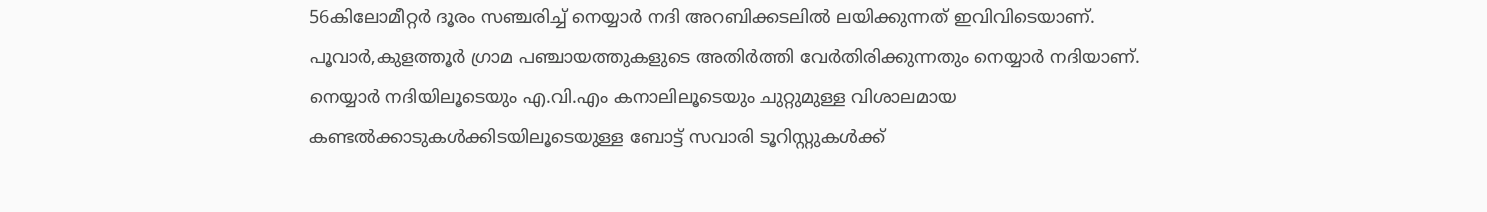56കിലോമീറ്റർ ദൂരം സഞ്ചരിച്ച് നെയ്യാർ നദി അറബിക്കടലിൽ ലയിക്കുന്നത് ഇവിവിടെയാണ്. പൂവാർ,കുളത്തൂർ ഗ്രാമ പഞ്ചായത്തുകളുടെ അതിർത്തി വേർതിരിക്കുന്നതും നെയ്യാർ നദിയാണ്. നെയ്യാർ നദിയിലൂടെയും എ.വി.എം കനാലിലൂടെയും ചുറ്റുമുള്ള വിശാലമായ കണ്ടൽക്കാടുകൾക്കിടയിലൂടെയുള്ള ബോട്ട് സവാരി ടൂറിസ്റ്റുകൾക്ക്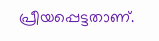പ്രീയപ്പെട്ടതാണ്.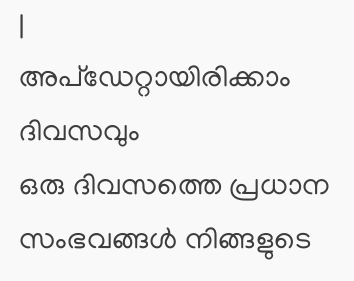|
അപ്ഡേറ്റായിരിക്കാം ദിവസവും
ഒരു ദിവസത്തെ പ്രധാന സംഭവങ്ങൾ നിങ്ങളുടെ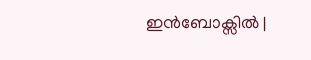ഇൻബോക്സിൽ |